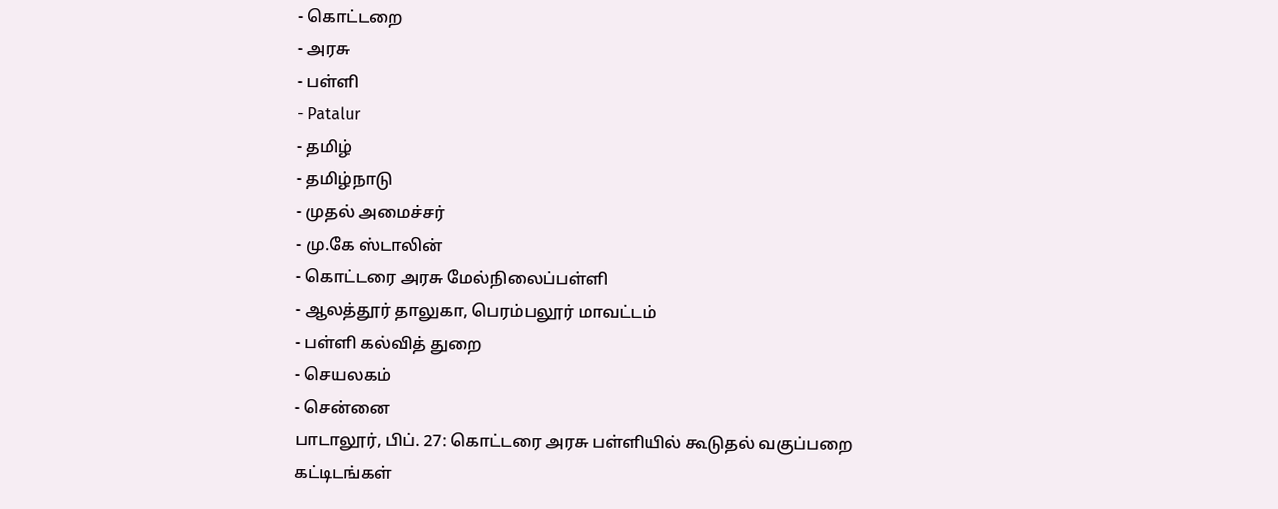- கொட்டறை
- அரசு
- பள்ளி
- Patalur
- தமிழ்
- தமிழ்நாடு
- முதல் அமைச்சர்
- மு.கே ஸ்டாலின்
- கொட்டரை அரசு மேல்நிலைப்பள்ளி
- ஆலத்தூர் தாலுகா, பெரம்பலூர் மாவட்டம்
- பள்ளி கல்வித் துறை
- செயலகம்
- சென்னை
பாடாலூர், பிப். 27: கொட்டரை அரசு பள்ளியில் கூடுதல் வகுப்பறை கட்டிடங்கள்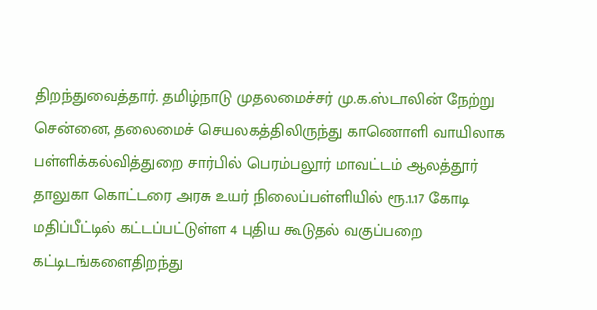திறந்துவைத்தார். தமிழ்நாடு முதலமைச்சர் மு.க.ஸ்டாலின் நேற்று சென்னை, தலைமைச் செயலகத்திலிருந்து காணொளி வாயிலாக பள்ளிக்கல்வித்துறை சார்பில் பெரம்பலூர் மாவட்டம் ஆலத்தூர் தாலுகா கொட்டரை அரசு உயர் நிலைப்பள்ளியில் ரூ.1.17 கோடி மதிப்பீட்டில் கட்டப்பட்டுள்ள 4 புதிய கூடுதல் வகுப்பறை கட்டிடங்களைதிறந்து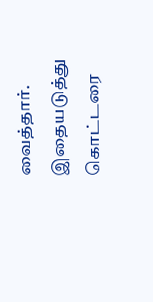வைத்தார்.
இதையடுத்து கொட்டரை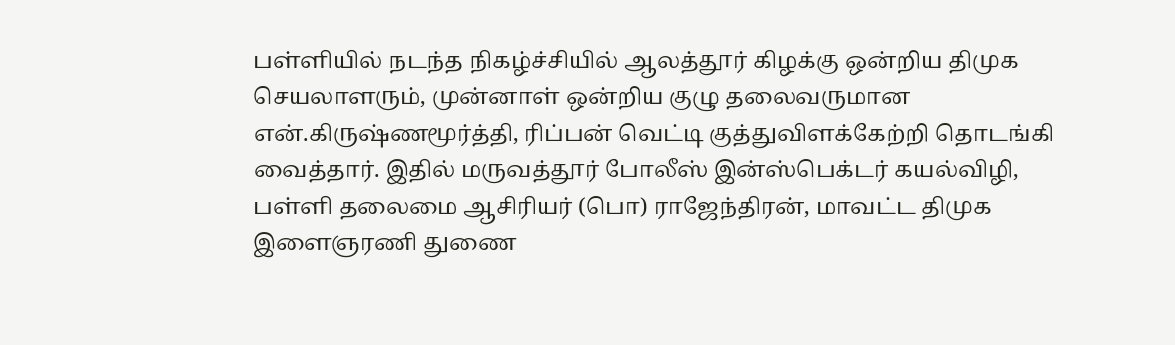பள்ளியில் நடந்த நிகழ்ச்சியில் ஆலத்தூர் கிழக்கு ஒன்றிய திமுக செயலாளரும், முன்னாள் ஒன்றிய குழு தலைவருமான என்.கிருஷ்ணமூர்த்தி, ரிப்பன் வெட்டி குத்துவிளக்கேற்றி தொடங்கி வைத்தார். இதில் மருவத்தூர் போலீஸ் இன்ஸ்பெக்டர் கயல்விழி, பள்ளி தலைமை ஆசிரியர் (பொ) ராஜேந்திரன், மாவட்ட திமுக இளைஞரணி துணை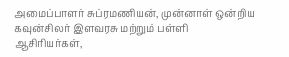அமைப்பாளர் சுப்ரமணியன், முன்னாள் ஒன்றிய கவுன்சிலர் இளவரசு மற்றும் பள்ளி ஆசிரியர்கள்,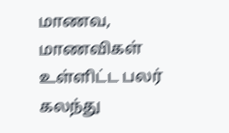மாணவ, மாணவிகள் உள்ளிட்ட பலர் கலந்து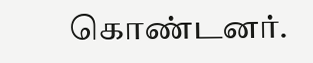கொண்டனர்.